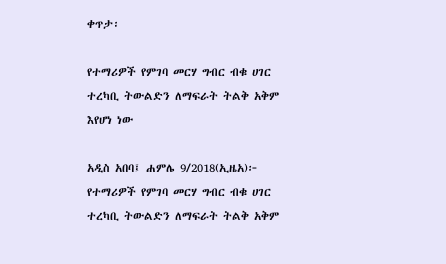ቀጥታ፡

የተማሪዎች የምገባ መርሃ ግብር ብቁ ሀገር ተረካቢ ትውልድን ለማፍራት ትልቅ አቅም እየሆነ ነው

አዲስ አበባ፤ ሐምሌ 9/2018(ኢዜአ)፦ የተማሪዎች የምገባ መርሃ ግብር ብቁ ሀገር ተረካቢ ትውልድን ለማፍራት ትልቅ አቅም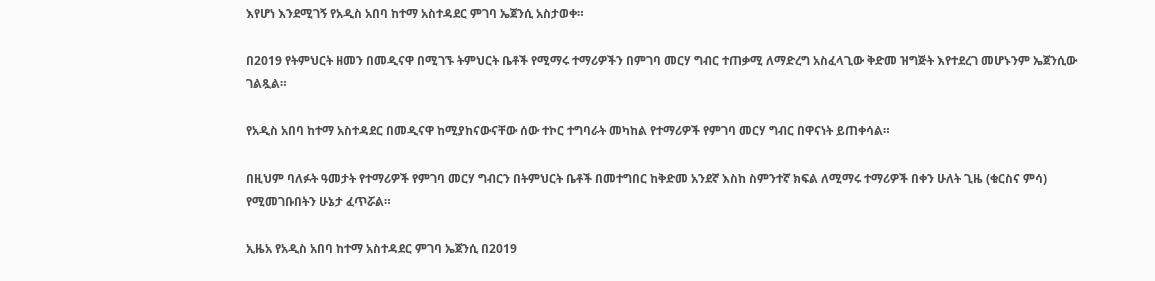እየሆነ እንደሚገኝ የአዲስ አበባ ከተማ አስተዳደር ምገባ ኤጀንሲ አስታወቀ።

በ2019 የትምህርት ዘመን በመዲናዋ በሚገኙ ትምህርት ቤቶች የሚማሩ ተማሪዎችን በምገባ መርሃ ግብር ተጠቃሚ ለማድረግ አስፈላጊው ቅድመ ዝግጅት እየተደረገ መሆኑንም ኤጀንሲው ገልጿል።

የአዲስ አበባ ከተማ አስተዳደር በመዲናዋ ከሚያከናውናቸው ሰው ተኮር ተግባራት መካከል የተማሪዎች የምገባ መርሃ ግብር በዋናነት ይጠቀሳል።

በዚህም ባለፉት ዓመታት የተማሪዎች የምገባ መርሃ ግብርን በትምህርት ቤቶች በመተግበር ከቅድመ አንደኛ እስከ ስምንተኛ ክፍል ለሚማሩ ተማሪዎች በቀን ሁለት ጊዜ (ቁርስና ምሳ) የሚመገቡበትን ሁኔታ ፈጥሯል።

ኢዜአ የአዲስ አበባ ከተማ አስተዳደር ምገባ ኤጀንሲ በ2019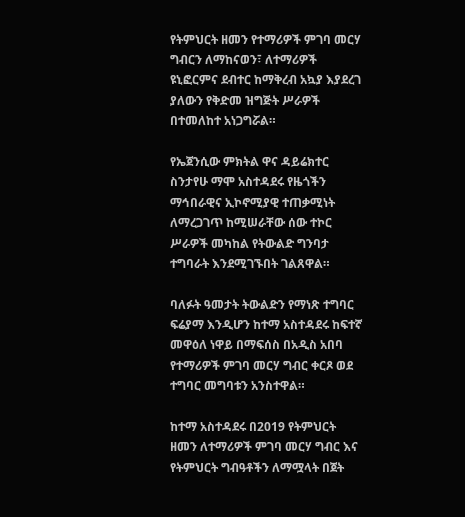የትምህርት ዘመን የተማሪዎች ምገባ መርሃ ግብርን ለማከናወን፣ ለተማሪዎች ዩኒፎርምና ደብተር ከማቅረብ አኳያ እያደረገ ያለውን የቅድመ ዝግጅት ሥራዎች በተመለከተ አነጋግሯል።

የኤጀንሲው ምክትል ዋና ዳይሬክተር ስንታየሁ ማሞ አስተዳደሩ የዜጎችን ማኅበራዊና ኢኮኖሚያዊ ተጠቃሚነት ለማረጋገጥ ከሚሠራቸው ሰው ተኮር ሥራዎች መካከል የትውልድ ግንባታ ተግባራት እንደሚገኙበት ገልጸዋል።

ባለፉት ዓመታት ትውልድን የማነጽ ተግባር ፍሬያማ እንዲሆን ከተማ አስተዳደሩ ከፍተኛ መዋዕለ ነዋይ በማፍሰስ በአዲስ አበባ የተማሪዎች ምገባ መርሃ ግብር ቀርጾ ወደ ተግባር መግባቱን አንስተዋል።

ከተማ አስተዳደሩ በ2019 የትምህርት ዘመን ለተማሪዎች ምገባ መርሃ ግብር እና የትምህርት ግብዓቶችን ለማሟላት በጀት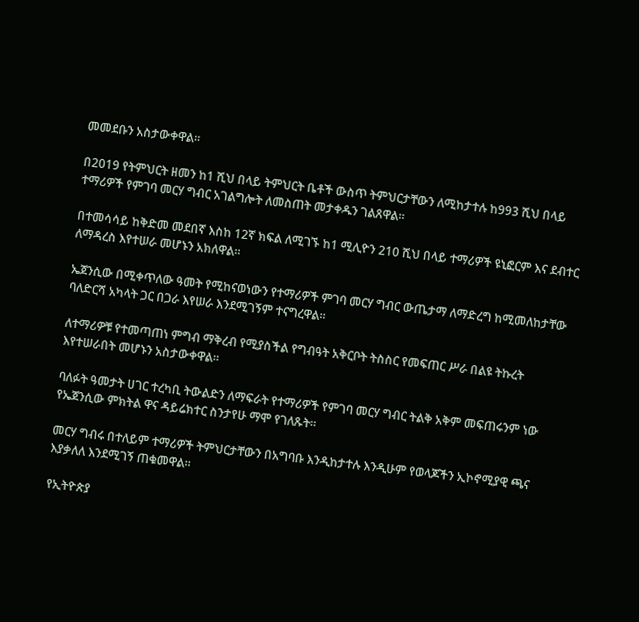መመደቡን አስታውቀዋል።

በ2019 የትምህርት ዘመን ከ1 ሺህ በላይ ትምህርት ቤቶች ውስጥ ትምህርታቸውን ለሚከታተሉ ከ993 ሺህ በላይ ተማሪዎች የምገባ መርሃ ግብር አገልግሎት ለመስጠት መታቀዱን ገልጸዋል።

በተመሳሳይ ከቅድመ መደበኛ እስከ 12ኛ ክፍል ለሚገኙ ከ1 ሚሊዮን 210 ሺህ በላይ ተማሪዎች ዩኒፎርም እና ደብተር ለማዳረስ እየተሠራ መሆኑን አክለዋል።

ኤጀንሲው በሚቀጥለው ዓመት የሚከናወነውን የተማሪዎች ምገባ መርሃ ግብር ውጤታማ ለማድረግ ከሚመለከታቸው ባለድርሻ አካላት ጋር በጋራ እየሠራ እንደሚገኝም ተናግረዋል።

ለተማሪዎቹ የተመጣጠነ ምግብ ማቅረብ የሚያስችል የግብዓት አቅርቦት ትስስር የመፍጠር ሥራ በልዩ ትኩረት እየተሠራበት መሆኑን አስታውቀዋል።

ባለፉት ዓመታት ሀገር ተረካቢ ትውልድን ለማፍራት የተማሪዎች የምገባ መርሃ ግብር ትልቅ አቅም መፍጠሩንም ነው የኤጀንሲው ምክትል ዋና ዳይሬክተር ስንታየሁ ማሞ የገለጹት።

መርሃ ግብሩ በተለይም ተማሪዎች ትምህርታቸውን በአግባቡ እንዲከታተሉ እንዲሁም የወላጆችን ኢኮኖሚያዊ ጫና እያቃለለ እንደሚገኝ ጠቁመዋል።

የኢትዮጵያ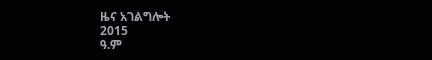ዜና አገልግሎት
2015
ዓ.ም